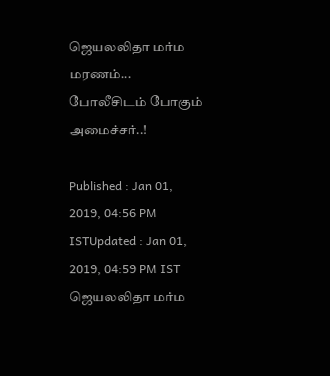ஜெயலலிதா மர்ம மரணம்... போலீசிடம் போகும் அமைச்சர்..!

Published : Jan 01, 2019, 04:56 PM ISTUpdated : Jan 01, 2019, 04:59 PM IST
ஜெயலலிதா மர்ம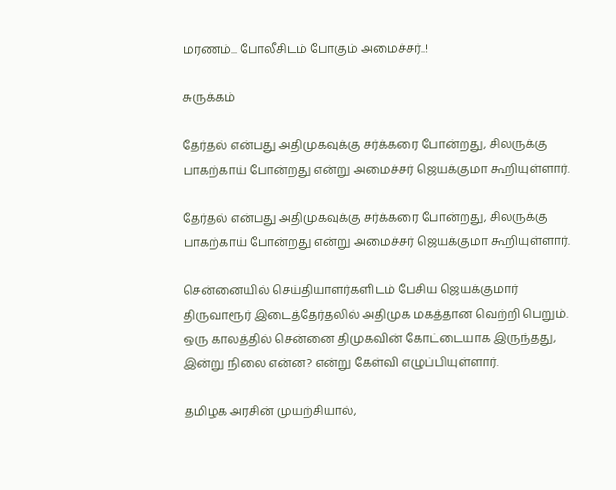மரணம்... போலீசிடம் போகும் அமைச்சர்..!

சுருக்கம்

தேர்தல் என்பது அதிமுகவுக்கு சர்க்கரை போன்றது, சிலருக்கு பாகற்காய் போன்றது என்று அமைச்சர் ஜெயக்குமா கூறியுள்ளார்.

தேர்தல் என்பது அதிமுகவுக்கு சர்க்கரை போன்றது, சிலருக்கு பாகற்காய் போன்றது என்று அமைச்சர் ஜெயக்குமா கூறியுள்ளார்.

சென்னையில் செய்தியாளர்களிடம் பேசிய ஜெயக்குமார் திருவாரூர் இடைத்தேர்தலில் அதிமுக மகத்தான வெற்றி பெறும். ஒரு காலத்தில் சென்னை திமுகவின் கோட்டையாக இருந்தது, இன்று நிலை என்ன? என்று கேள்வி எழுப்பியுள்ளார்.

தமிழக அரசின் முயற்சியால்,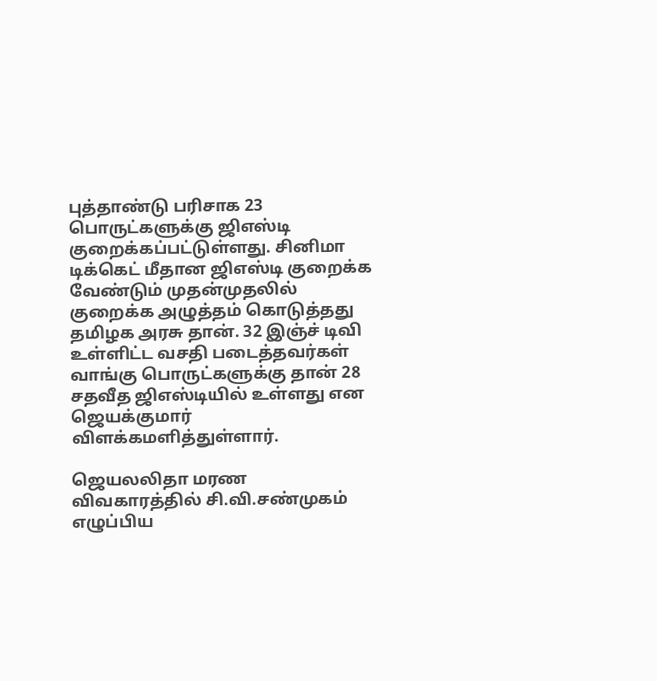புத்தாண்டு பரிசாக 23 பொருட்களுக்கு ஜிஎஸ்டி குறைக்கப்பட்டுள்ளது. சினிமா டிக்கெட் மீதான ஜிஎஸ்டி குறைக்க வேண்டும் முதன்முதலில் குறைக்க அழுத்தம் கொடுத்தது தமிழக அரசு தான். 32 இஞ்ச் டிவி உள்ளிட்ட வசதி படைத்தவர்கள் வாங்கு பொருட்களுக்கு தான் 28 சதவீத ஜிஎஸ்டியில் உள்ளது என ஜெயக்குமார் விளக்கமளித்துள்ளார்.

ஜெயலலிதா மரண விவகாரத்தில் சி.வி.சண்முகம் எழுப்பிய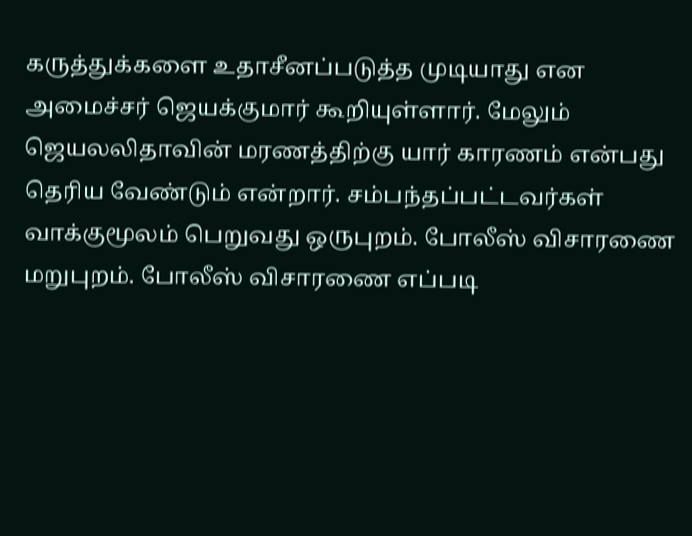கருத்துக்களை உதாசீனப்படுத்த முடியாது என அமைச்சர் ஜெயக்குமார் கூறியுள்ளார். மேலும் ஜெயலலிதாவின் மரணத்திற்கு யார் காரணம் என்பது தெரிய வேண்டும் என்றார். சம்பந்தப்பட்டவர்கள் வாக்குமூலம் பெறுவது ஒருபுறம். போலீஸ் விசாரணை மறுபுறம். போலீஸ் விசாரணை எப்படி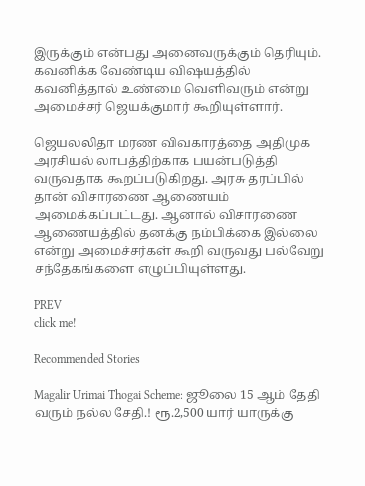இருக்கும் என்பது அனைவருக்கும் தெரியும். கவனிக்க வேண்டிய விஷயத்தில் கவனித்தால் உண்மை வெளிவரும் என்று அமைச்சர் ஜெயக்குமார் கூறியுள்ளார்.

ஜெயலலிதா மரண விவகாரத்தை அதிமுக அரசியல் லாபத்திற்காக பயன்படுத்தி வருவதாக கூறப்படுகிறது. அரசு தரப்பில் தான் விசாரணை ஆணையம் அமைக்கப்பட்டது. ஆனால் விசாரணை ஆணையத்தில் தனக்கு நம்பிக்கை இல்லை என்று அமைச்சர்கள் கூறி வருவது பல்வேறு சந்தேகங்களை எழுப்பியுள்ளது.

PREV
click me!

Recommended Stories

Magalir Urimai Thogai Scheme: ஜூலை 15 ஆம் தேதி வரும் நல்ல சேதி.! ரூ.2,500 யார் யாருக்கு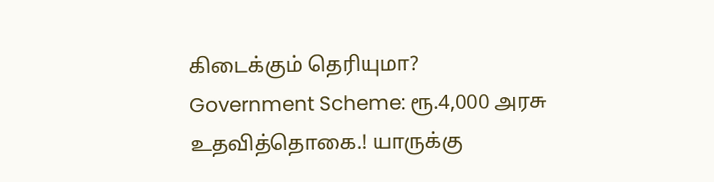கிடைக்கும் தெரியுமா?
Government Scheme: ரூ.4,000 அரசு உதவித்தொகை.! யாருக்கு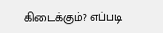கிடைக்கும்? எப்படி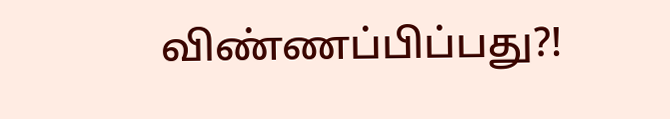விண்ணப்பிப்பது?!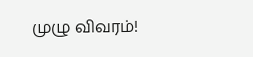முழு விவரம்!